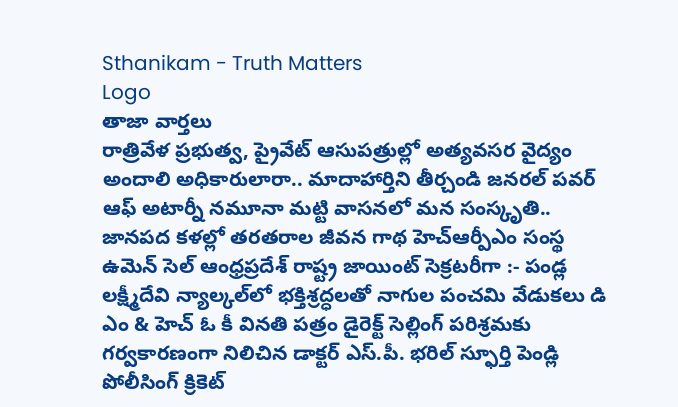Sthanikam - Truth Matters
Logo
తాజా వార్తలు
రాత్రివేళ ప్రభుత్వ, ప్రైవేట్ ఆసుపత్రుల్లో అత్యవసర వైద్యం అందాలి అధికారులారా.. మాదాహార్తిని తీర్చండి జనరల్ పవర్ ఆఫ్ అటార్నీ నమూనా మట్టి వాసనలో మన సంస్కృతి.. జానపద కళల్లో తరతరాల జీవన గాథ హెచ్ఆర్పీఎం సంస్థ ఉమెన్ సెల్ ఆంధ్రప్రదేశ్ రాష్ట్ర జాయింట్ సెక్రటరీగా :- పండ్ల లక్ష్మీదేవి న్యాల్కల్‌లో భక్తిశ్రద్ధలతో నాగుల పంచమి వేడుకలు డి ఎం & హెచ్ ఓ కీ వినతి పత్రం డైరెక్ట్ సెల్లింగ్ పరిశ్రమకు గర్వకారణంగా నిలిచిన డాక్టర్ ఎస్.పీ. భరిల్ స్ఫూర్తి పెండ్లి పోలీసింగ్ క్రికెట్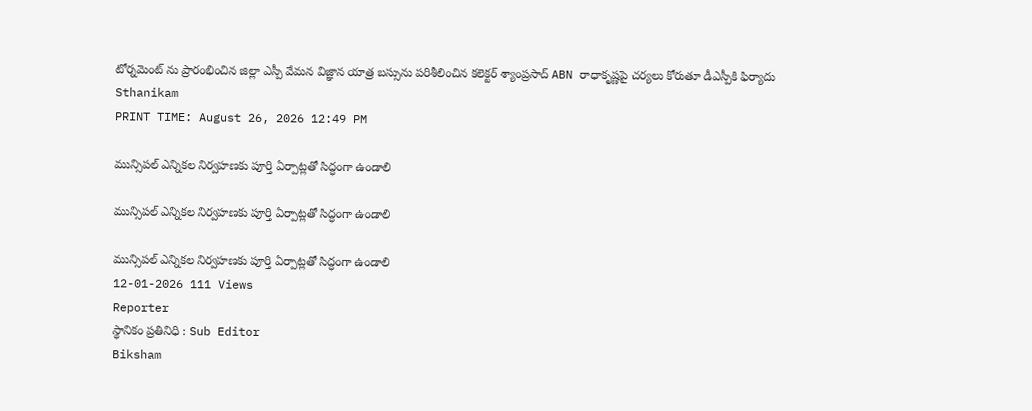టోర్నమెంట్ ను ప్రారంభించిన జిల్లా ఎస్పీ వేమన విజ్ఞాన యాత్ర బస్సును పరిశీలించిన కలెక్టర్ శ్యాంప్రసాద్ ABN రాధాకృష్ణపై చర్యలు కోరుతూ డీఎస్పీకి ఫిర్యాదు
Sthanikam
PRINT TIME: August 26, 2026 12:49 PM

మున్సిపల్ ఎన్నికల నిర్వహణకు పూర్తి ఏర్పాట్లతో సిద్ధంగా ఉండాలి

మున్సిపల్ ఎన్నికల నిర్వహణకు పూర్తి ఏర్పాట్లతో సిద్ధంగా ఉండాలి

మున్సిపల్ ఎన్నికల నిర్వహణకు పూర్తి ఏర్పాట్లతో సిద్ధంగా ఉండాలి
12-01-2026 111 Views
Reporter
స్థానికం ప్రతినిధి : Sub Editor
Biksham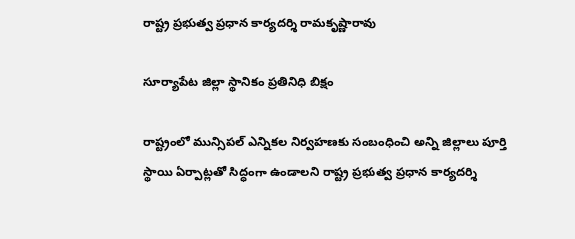రాష్ట్ర ప్రభుత్వ ప్రధాన కార్యదర్శి రామకృష్ణారావు

సూర్యాపేట జిల్లా స్థానికం ప్రతినిధి బిక్షం

రాష్ట్రంలో మున్సిపల్ ఎన్నికల నిర్వహణకు సంబంధించి అన్ని జిల్లాలు పూర్తి స్థాయి ఏర్పాట్లతో సిద్ధంగా ఉండాలని రాష్ట్ర ప్రభుత్వ ప్రధాన కార్యదర్శి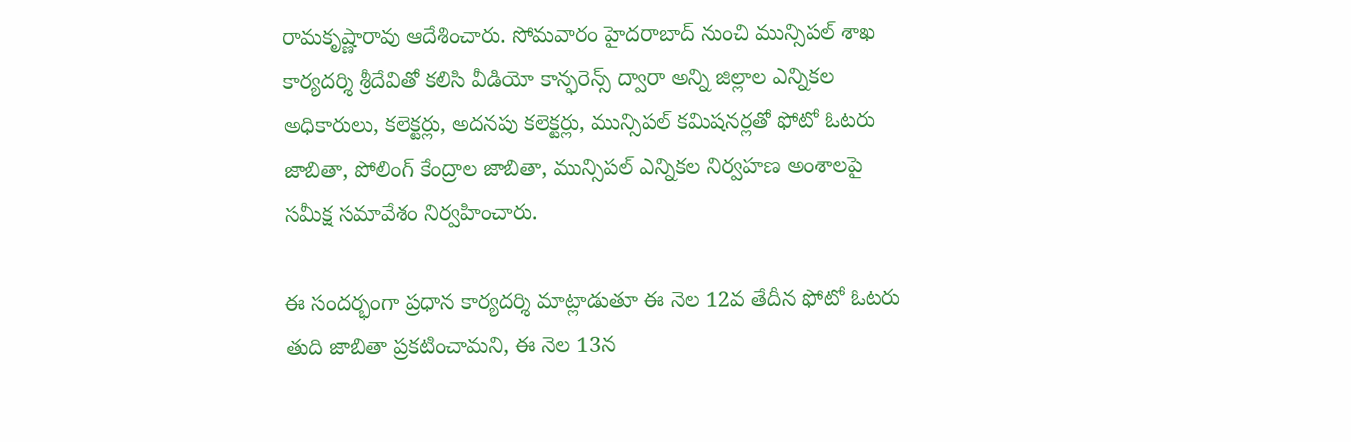రామకృష్ణారావు ఆదేశించారు. సోమవారం హైదరాబాద్ నుంచి మున్సిపల్ శాఖ కార్యదర్శి శ్రీదేవితో కలిసి వీడియో కాన్ఫరెన్స్ ద్వారా అన్ని జిల్లాల ఎన్నికల అధికారులు, కలెక్టర్లు, అదనపు కలెక్టర్లు, మున్సిపల్ కమిషనర్లతో ఫోటో ఓటరు జాబితా, పోలింగ్ కేంద్రాల జాబితా, మున్సిపల్ ఎన్నికల నిర్వహణ అంశాలపై సమీక్ష సమావేశం నిర్వహించారు.

ఈ సందర్భంగా ప్రధాన కార్యదర్శి మాట్లాడుతూ ఈ నెల 12వ తేదీన ఫోటో ఓటరు తుది జాబితా ప్రకటించామని, ఈ నెల 13న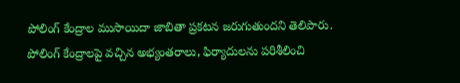పోలింగ్ కేంద్రాల ముసాయిదా జాబితా ప్రకటన జరుగుతుందని తెలిపారు. పోలింగ్ కేంద్రాలపై వచ్చిన అభ్యంతరాలు, ఫిర్యాదులను పరిశీలించి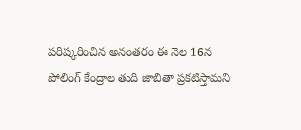పరిష్కరించిన అనంతరం ఈ నెల 16న పోలింగ్ కేంద్రాల తుది జాబితా ప్రకటిస్తామని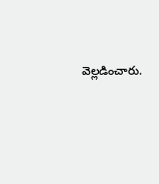వెల్లడించారు.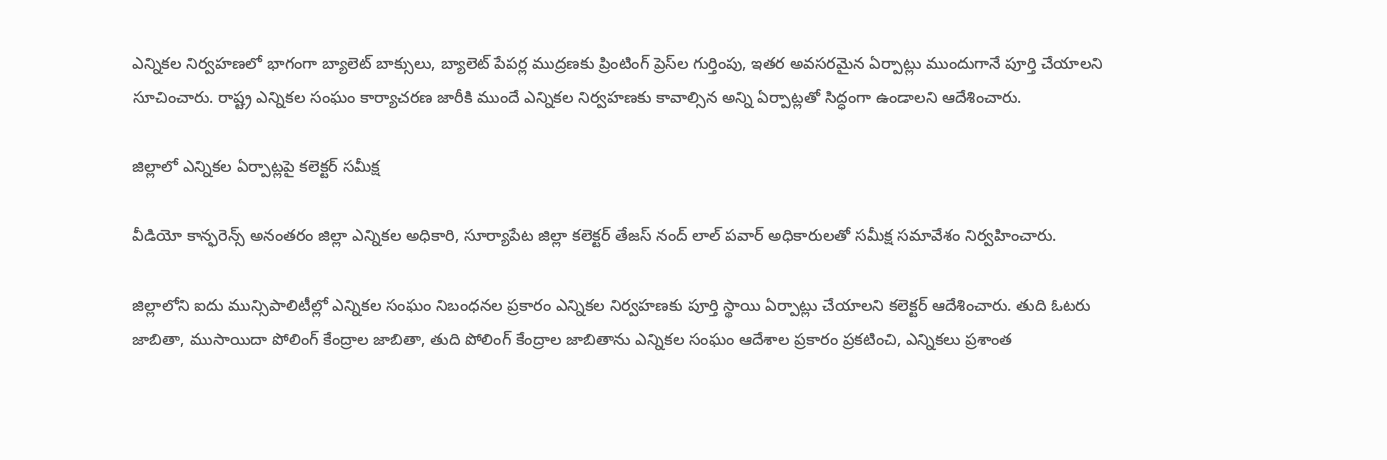ఎన్నికల నిర్వహణలో భాగంగా బ్యాలెట్ బాక్సులు, బ్యాలెట్ పేపర్ల ముద్రణకు ప్రింటింగ్ ప్రెస్‌ల గుర్తింపు, ఇతర అవసరమైన ఏర్పాట్లు ముందుగానే పూర్తి చేయాలని సూచించారు. రాష్ట్ర ఎన్నికల సంఘం కార్యాచరణ జారీకి ముందే ఎన్నికల నిర్వహణకు కావాల్సిన అన్ని ఏర్పాట్లతో సిద్ధంగా ఉండాలని ఆదేశించారు.

జిల్లాలో ఎన్నికల ఏర్పాట్లపై కలెక్టర్ సమీక్ష

వీడియో కాన్ఫరెన్స్ అనంతరం జిల్లా ఎన్నికల అధికారి, సూర్యాపేట జిల్లా కలెక్టర్ తేజస్ నంద్ లాల్ పవార్ అధికారులతో సమీక్ష సమావేశం నిర్వహించారు.

జిల్లాలోని ఐదు మున్సిపాలిటీల్లో ఎన్నికల సంఘం నిబంధనల ప్రకారం ఎన్నికల నిర్వహణకు పూర్తి స్థాయి ఏర్పాట్లు చేయాలని కలెక్టర్ ఆదేశించారు. తుది ఓటరు జాబితా, ముసాయిదా పోలింగ్ కేంద్రాల జాబితా, తుది పోలింగ్ కేంద్రాల జాబితాను ఎన్నికల సంఘం ఆదేశాల ప్రకారం ప్రకటించి, ఎన్నికలు ప్రశాంత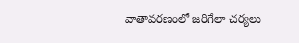వాతావరణంలో జరిగేలా చర్యలు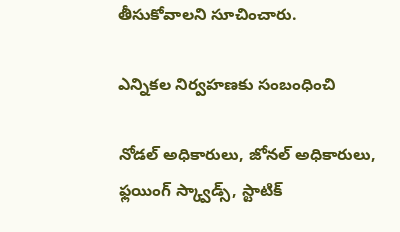తీసుకోవాలని సూచించారు.

ఎన్నికల నిర్వహణకు సంబంధించి

నోడల్ అధికారులు, జోనల్ అధికారులు, ఫ్లయింగ్ స్క్వాడ్స్, స్టాటిక్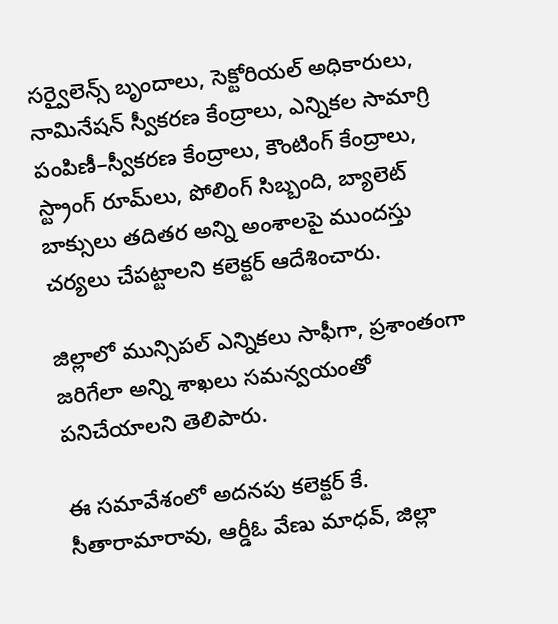సర్వైలెన్స్ బృందాలు, సెక్టోరియల్ అధికారులు, నామినేషన్ స్వీకరణ కేంద్రాలు, ఎన్నికల సామాగ్రి పంపిణీ–స్వీకరణ కేంద్రాలు, కౌంటింగ్ కేంద్రాలు, స్ట్రాంగ్ రూమ్‌లు, పోలింగ్ సిబ్బంది, బ్యాలెట్ బాక్సులు తదితర అన్ని అంశాలపై ముందస్తు చర్యలు చేపట్టాలని కలెక్టర్ ఆదేశించారు.

జిల్లాలో మున్సిపల్ ఎన్నికలు సాఫీగా, ప్రశాంతంగా జరిగేలా అన్ని శాఖలు సమన్వయంతో పనిచేయాలని తెలిపారు.

ఈ సమావేశంలో అదనపు కలెక్టర్ కే. సీతారామారావు, ఆర్డీఓ వేణు మాధవ్, జిల్లా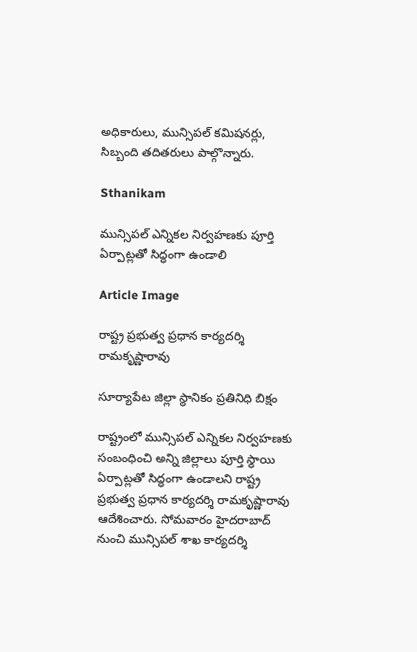అధికారులు, మున్సిపల్ కమిషనర్లు, సిబ్బంది తదితరులు పాల్గొన్నారు.

Sthanikam

మున్సిపల్ ఎన్నికల నిర్వహణకు పూర్తి ఏర్పాట్లతో సిద్ధంగా ఉండాలి

Article Image

రాష్ట్ర ప్రభుత్వ ప్రధాన కార్యదర్శి రామకృష్ణారావు

సూర్యాపేట జిల్లా స్థానికం ప్రతినిధి బిక్షం

రాష్ట్రంలో మున్సిపల్ ఎన్నికల నిర్వహణకు సంబంధించి అన్ని జిల్లాలు పూర్తి స్థాయి ఏర్పాట్లతో సిద్ధంగా ఉండాలని రాష్ట్ర ప్రభుత్వ ప్రధాన కార్యదర్శి రామకృష్ణారావు ఆదేశించారు. సోమవారం హైదరాబాద్ నుంచి మున్సిపల్ శాఖ కార్యదర్శి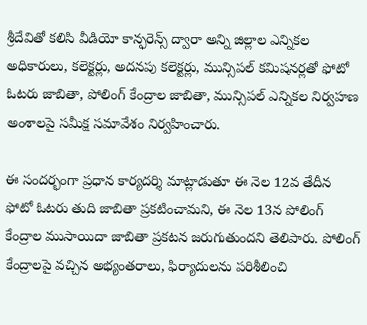శ్రీదేవితో కలిసి వీడియో కాన్ఫరెన్స్ ద్వారా అన్ని జిల్లాల ఎన్నికల అధికారులు, కలెక్టర్లు, అదనపు కలెక్టర్లు, మున్సిపల్ కమిషనర్లతో ఫోటో ఓటరు జాబితా, పోలింగ్ కేంద్రాల జాబితా, మున్సిపల్ ఎన్నికల నిర్వహణ అంశాలపై సమీక్ష సమావేశం నిర్వహించారు.

ఈ సందర్భంగా ప్రధాన కార్యదర్శి మాట్లాడుతూ ఈ నెల 12వ తేదీన ఫోటో ఓటరు తుది జాబితా ప్రకటించామని, ఈ నెల 13న పోలింగ్ కేంద్రాల ముసాయిదా జాబితా ప్రకటన జరుగుతుందని తెలిపారు. పోలింగ్ కేంద్రాలపై వచ్చిన అభ్యంతరాలు, ఫిర్యాదులను పరిశీలించి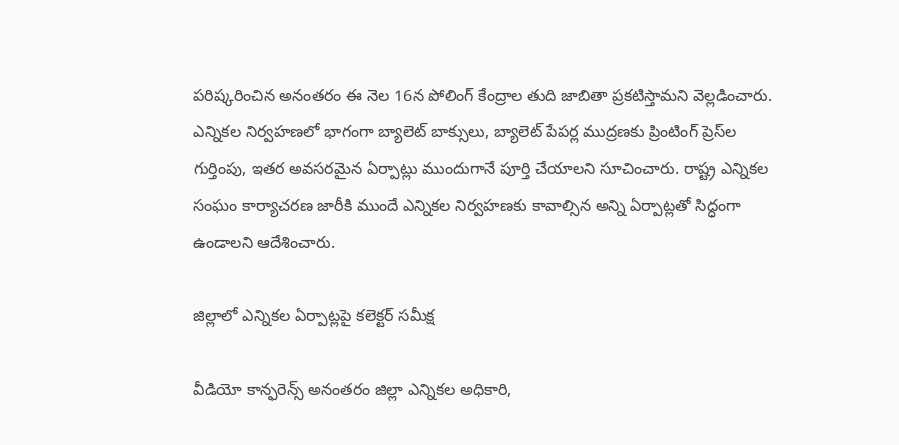పరిష్కరించిన అనంతరం ఈ నెల 16న పోలింగ్ కేంద్రాల తుది జాబితా ప్రకటిస్తామని వెల్లడించారు. ఎన్నికల నిర్వహణలో భాగంగా బ్యాలెట్ బాక్సులు, బ్యాలెట్ పేపర్ల ముద్రణకు ప్రింటింగ్ ప్రెస్‌ల గుర్తింపు, ఇతర అవసరమైన ఏర్పాట్లు ముందుగానే పూర్తి చేయాలని సూచించారు. రాష్ట్ర ఎన్నికల సంఘం కార్యాచరణ జారీకి ముందే ఎన్నికల నిర్వహణకు కావాల్సిన అన్ని ఏర్పాట్లతో సిద్ధంగా ఉండాలని ఆదేశించారు.

జిల్లాలో ఎన్నికల ఏర్పాట్లపై కలెక్టర్ సమీక్ష

వీడియో కాన్ఫరెన్స్ అనంతరం జిల్లా ఎన్నికల అధికారి,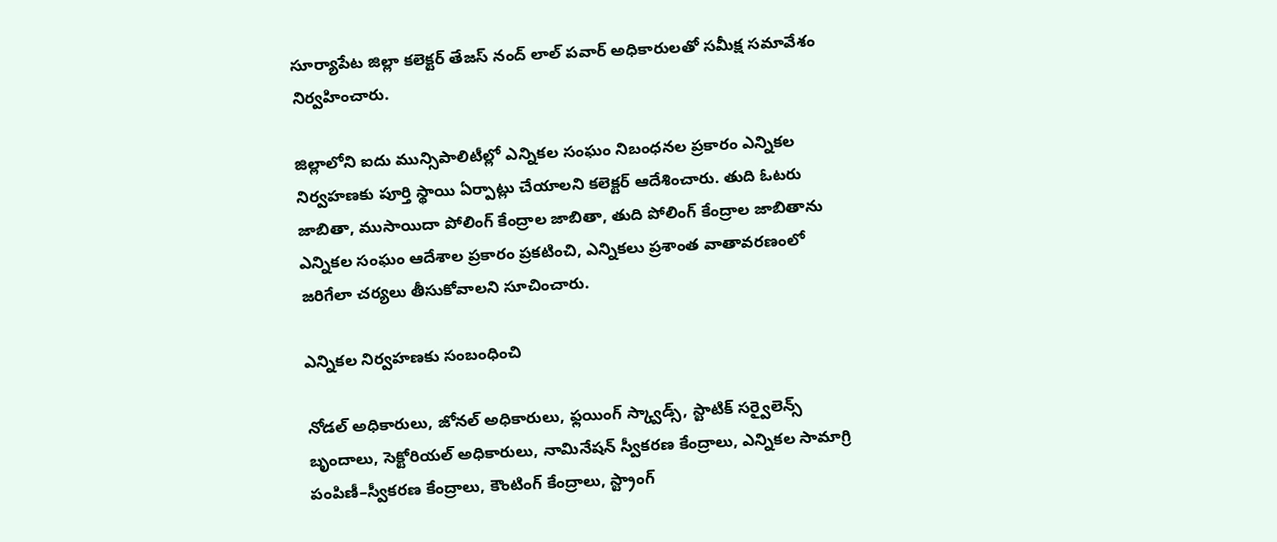సూర్యాపేట జిల్లా కలెక్టర్ తేజస్ నంద్ లాల్ పవార్ అధికారులతో సమీక్ష సమావేశం నిర్వహించారు.

జిల్లాలోని ఐదు మున్సిపాలిటీల్లో ఎన్నికల సంఘం నిబంధనల ప్రకారం ఎన్నికల నిర్వహణకు పూర్తి స్థాయి ఏర్పాట్లు చేయాలని కలెక్టర్ ఆదేశించారు. తుది ఓటరు జాబితా, ముసాయిదా పోలింగ్ కేంద్రాల జాబితా, తుది పోలింగ్ కేంద్రాల జాబితాను ఎన్నికల సంఘం ఆదేశాల ప్రకారం ప్రకటించి, ఎన్నికలు ప్రశాంత వాతావరణంలో జరిగేలా చర్యలు తీసుకోవాలని సూచించారు.

ఎన్నికల నిర్వహణకు సంబంధించి

నోడల్ అధికారులు, జోనల్ అధికారులు, ఫ్లయింగ్ స్క్వాడ్స్, స్టాటిక్ సర్వైలెన్స్ బృందాలు, సెక్టోరియల్ అధికారులు, నామినేషన్ స్వీకరణ కేంద్రాలు, ఎన్నికల సామాగ్రి పంపిణీ–స్వీకరణ కేంద్రాలు, కౌంటింగ్ కేంద్రాలు, స్ట్రాంగ్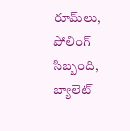రూమ్‌లు, పోలింగ్ సిబ్బంది, బ్యాలెట్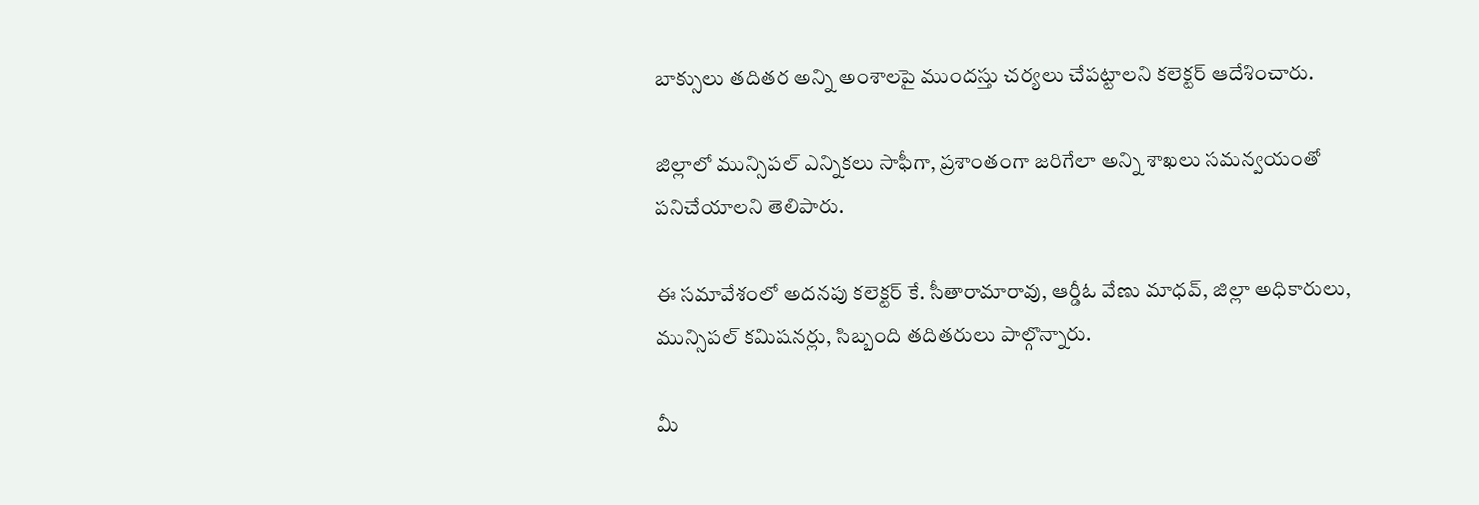బాక్సులు తదితర అన్ని అంశాలపై ముందస్తు చర్యలు చేపట్టాలని కలెక్టర్ ఆదేశించారు.

జిల్లాలో మున్సిపల్ ఎన్నికలు సాఫీగా, ప్రశాంతంగా జరిగేలా అన్ని శాఖలు సమన్వయంతో పనిచేయాలని తెలిపారు.

ఈ సమావేశంలో అదనపు కలెక్టర్ కే. సీతారామారావు, ఆర్డీఓ వేణు మాధవ్, జిల్లా అధికారులు, మున్సిపల్ కమిషనర్లు, సిబ్బంది తదితరులు పాల్గొన్నారు.

మీ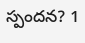స్పందన? 1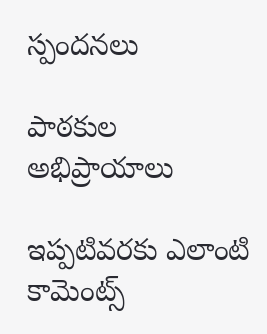స్పందనలు

పాఠకుల అభిప్రాయాలు

ఇప్పటివరకు ఎలాంటి కామెంట్స్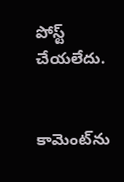పోస్ట్ చేయలేదు.


కామెంట్‌ను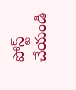పోస్ట్ చేయండి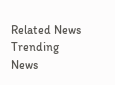Related News
Trending News